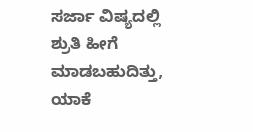ಸರ್ಜಾ ವಿಷ್ಯದಲ್ಲಿ ಶ್ರುತಿ ಹೀಗೆ ಮಾಡಬಹುದಿತ್ತು, ಯಾಕೆ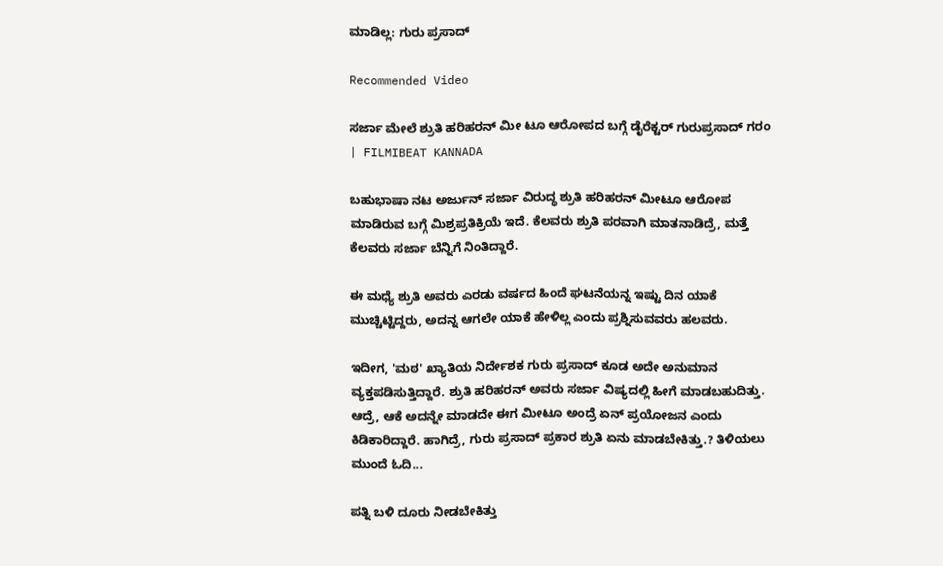ಮಾಡಿಲ್ಲ: ಗುರು ಪ್ರಸಾದ್

Recommended Video

ಸರ್ಜಾ ಮೇಲೆ ಶ್ರುತಿ ಹರಿಹರನ್ ಮೀ ಟೂ ಆರೋಪದ ಬಗ್ಗೆ ಡೈರೆಕ್ಟರ್ ಗುರುಪ್ರಸಾದ್ ಗರಂ | FILMIBEAT KANNADA

ಬಹುಭಾಷಾ ನಟ ಅರ್ಜುನ್ ಸರ್ಜಾ ವಿರುದ್ಧ ಶ್ರುತಿ ಹರಿಹರನ್ ಮೀಟೂ ಆರೋಪ ಮಾಡಿರುವ ಬಗ್ಗೆ ಮಿಶ್ರಪ್ರತಿಕ್ರಿಯೆ ಇದೆ. ಕೆಲವರು ಶ್ರುತಿ ಪರವಾಗಿ ಮಾತನಾಡಿದ್ರೆ, ಮತ್ತೆ ಕೆಲವರು ಸರ್ಜಾ ಬೆನ್ನಿಗೆ ನಿಂತಿದ್ದಾರೆ.

ಈ ಮಧ್ಯೆ ಶ್ರುತಿ ಅವರು ಎರಡು ವರ್ಷದ ಹಿಂದೆ ಘಟನೆಯನ್ನ ಇಷ್ಟು ದಿನ ಯಾಕೆ ಮುಚ್ಚಿಟ್ಟಿದ್ದರು, ಅದನ್ನ ಆಗಲೇ ಯಾಕೆ ಹೇಳಿಲ್ಲ ಎಂದು ಪ್ರಶ್ನಿಸುವವರು ಹಲವರು.

ಇದೀಗ, 'ಮಠ' ಖ್ಯಾತಿಯ ನಿರ್ದೇಶಕ ಗುರು ಪ್ರಸಾದ್ ಕೂಡ ಅದೇ ಅನುಮಾನ ವ್ಯಕ್ತಪಡಿಸುತ್ತಿದ್ದಾರೆ. ಶ್ರುತಿ ಹರಿಹರನ್ ಅವರು ಸರ್ಜಾ ವಿಷ್ಯದಲ್ಲಿ ಹೀಗೆ ಮಾಡಬಹುದಿತ್ತು. ಆದ್ರೆ, ಆಕೆ ಅದನ್ನೇ ಮಾಡದೇ ಈಗ ಮೀಟೂ ಅಂದ್ರೆ ಏನ್ ಪ್ರಯೋಜನ ಎಂದು ಕಿಡಿಕಾರಿದ್ದಾರೆ. ಹಾಗಿದ್ರೆ, ಗುರು ಪ್ರಸಾದ್ ಪ್ರಕಾರ ಶ್ರುತಿ ಏನು ಮಾಡಬೇಕಿತ್ತು.? ತಿಳಿಯಲು ಮುಂದೆ ಓದಿ...

ಪತ್ನಿ ಬಳಿ ದೂರು ನೀಡಬೇಕಿತ್ತು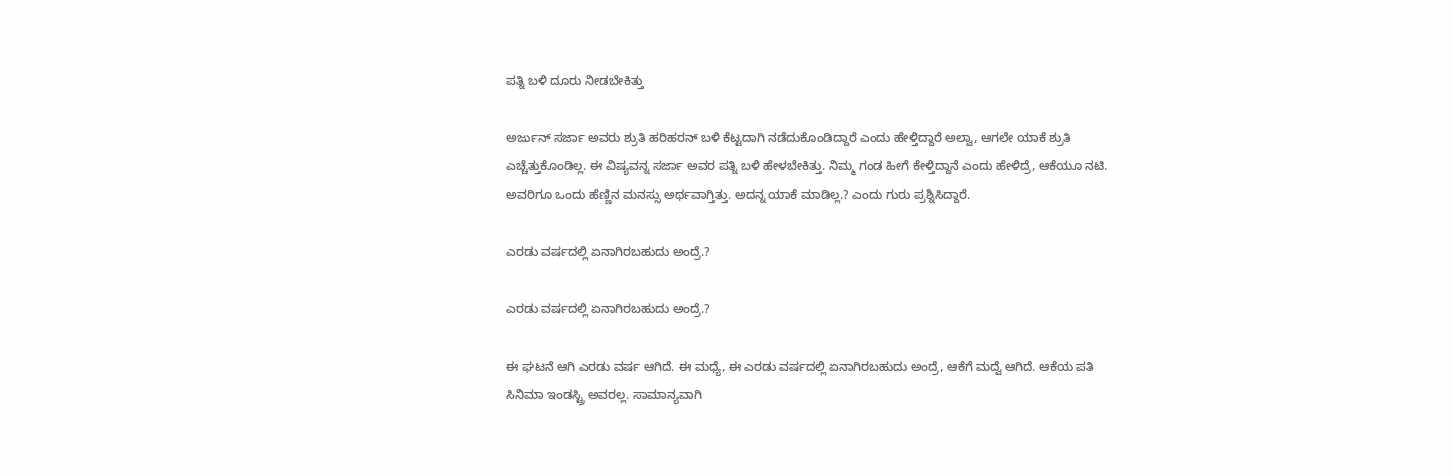ಪತ್ನಿ ಬಳಿ ದೂರು ನೀಡಬೇಕಿತ್ತು

ಅರ್ಜುನ್ ಸರ್ಜಾ ಅವರು ಶ್ರುತಿ ಹರಿಹರನ್ ಬಳಿ ಕೆಟ್ಟದಾಗಿ ನಡೆದುಕೊಂಡಿದ್ದಾರೆ ಎಂದು ಹೇಳ್ತಿದ್ದಾರೆ ಅಲ್ವಾ, ಆಗಲೇ ಯಾಕೆ ಶ್ರುತಿ ಎಚ್ಚೆತ್ತುಕೊಂಡಿಲ್ಲ. ಈ ವಿಷ್ಯವನ್ನ ಸರ್ಜಾ ಅವರ ಪತ್ನಿ ಬಳಿ ಹೇಳಬೇಕಿತ್ತು. ನಿಮ್ಮ ಗಂಡ ಹೀಗೆ ಕೇಳ್ತಿದ್ದಾನೆ ಎಂದು ಹೇಳಿದ್ರೆ, ಆಕೆಯೂ ನಟಿ. ಅವರಿಗೂ ಒಂದು ಹೆಣ್ಣಿನ ಮನಸ್ಸು ಅರ್ಥವಾಗ್ತಿತ್ತು. ಅದನ್ನ ಯಾಕೆ ಮಾಡಿಲ್ಲ.? ಎಂದು ಗುರು ಪ್ರಶ್ನಿಸಿದ್ದಾರೆ.

ಎರಡು ವರ್ಷದಲ್ಲಿ ಏನಾಗಿರಬಹುದು ಅಂದ್ರೆ.?

ಎರಡು ವರ್ಷದಲ್ಲಿ ಏನಾಗಿರಬಹುದು ಅಂದ್ರೆ.?

ಈ ಘಟನೆ ಆಗಿ ಎರಡು ವರ್ಷ ಆಗಿದೆ. ಈ ಮಧ್ಯೆ, ಈ ಎರಡು ವರ್ಷದಲ್ಲಿ ಏನಾಗಿರಬಹುದು ಅಂದ್ರೆ, ಆಕೆಗೆ ಮದ್ವೆ ಆಗಿದೆ. ಆಕೆಯ ಪತಿ ಸಿನಿಮಾ ಇಂಡಸ್ಟ್ರಿ ಅವರಲ್ಲ. ಸಾಮಾನ್ಯವಾಗಿ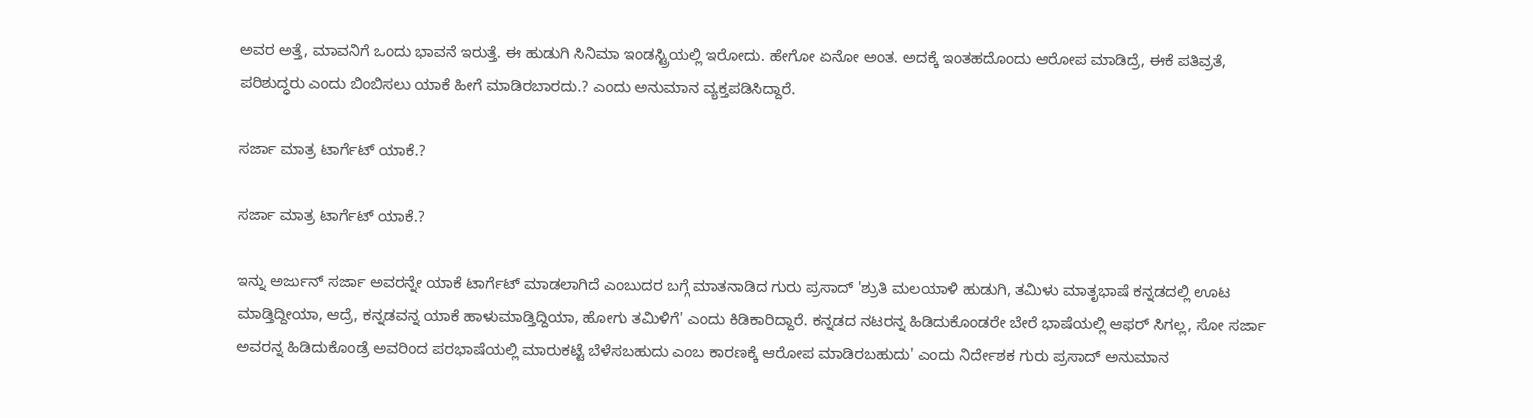ಅವರ ಅತ್ತೆ, ಮಾವನಿಗೆ ಒಂದು ಭಾವನೆ ಇರುತ್ತೆ. ಈ ಹುಡುಗಿ ಸಿನಿಮಾ ಇಂಡಸ್ಟ್ರಿಯಲ್ಲಿ ಇರೋದು. ಹೇಗೋ ಏನೋ ಅಂತ. ಅದಕ್ಕೆ ಇಂತಹದೊಂದು ಆರೋಪ ಮಾಡಿದ್ರೆ, ಈಕೆ ಪತಿವ್ರತೆ, ಪರಿಶುದ್ಧರು ಎಂದು ಬಿಂಬಿಸಲು ಯಾಕೆ ಹೀಗೆ ಮಾಡಿರಬಾರದು.? ಎಂದು ಅನುಮಾನ ವ್ಯಕ್ತಪಡಿಸಿದ್ದಾರೆ.

ಸರ್ಜಾ ಮಾತ್ರ ಟಾರ್ಗೆಟ್ ಯಾಕೆ.?

ಸರ್ಜಾ ಮಾತ್ರ ಟಾರ್ಗೆಟ್ ಯಾಕೆ.?

ಇನ್ನು ಅರ್ಜುನ್ ಸರ್ಜಾ ಅವರನ್ನೇ ಯಾಕೆ ಟಾರ್ಗೆಟ್ ಮಾಡಲಾಗಿದೆ ಎಂಬುದರ ಬಗ್ಗೆ ಮಾತನಾಡಿದ ಗುರು ಪ್ರಸಾದ್ 'ಶ್ರುತಿ ಮಲಯಾಳಿ ಹುಡುಗಿ, ತಮಿಳು ಮಾತೃಭಾಷೆ ಕನ್ನಡದಲ್ಲಿ ಊಟ ಮಾಡ್ತಿದ್ದೀಯಾ, ಆದ್ರೆ, ಕನ್ನಡವನ್ನ ಯಾಕೆ ಹಾಳುಮಾಡ್ತಿದ್ದಿಯಾ, ಹೋಗು ತಮಿಳಿಗೆ' ಎಂದು ಕಿಡಿಕಾರಿದ್ದಾರೆ. ಕನ್ನಡದ ನಟರನ್ನ ಹಿಡಿದುಕೊಂಡರೇ ಬೇರೆ ಭಾಷೆಯಲ್ಲಿ ಆಫರ್ ಸಿಗಲ್ಲ, ಸೋ ಸರ್ಜಾ ಅವರನ್ನ ಹಿಡಿದುಕೊಂಡ್ರೆ ಅವರಿಂದ ಪರಭಾಷೆಯಲ್ಲಿ ಮಾರುಕಟ್ಟೆ ಬೆಳೆಸಬಹುದು ಎಂಬ ಕಾರಣಕ್ಕೆ ಆರೋಪ ಮಾಡಿರಬಹುದು' ಎಂದು ನಿರ್ದೇಶಕ ಗುರು ಪ್ರಸಾದ್ ಅನುಮಾನ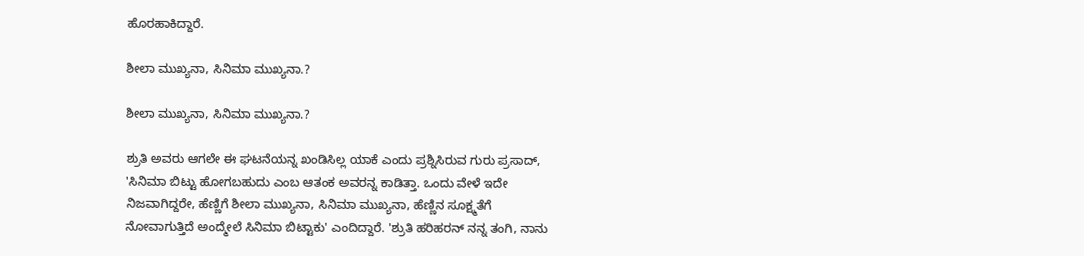ಹೊರಹಾಕಿದ್ದಾರೆ.

ಶೀಲಾ ಮುಖ್ಯನಾ, ಸಿನಿಮಾ ಮುಖ್ಯನಾ.?

ಶೀಲಾ ಮುಖ್ಯನಾ, ಸಿನಿಮಾ ಮುಖ್ಯನಾ.?

ಶ್ರುತಿ ಅವರು ಆಗಲೇ ಈ ಘಟನೆಯನ್ನ ಖಂಡಿಸಿಲ್ಲ ಯಾಕೆ ಎಂದು ಪ್ರಶ್ನಿಸಿರುವ ಗುರು ಪ್ರಸಾದ್, 'ಸಿನಿಮಾ ಬಿಟ್ಟು ಹೋಗಬಹುದು ಎಂಬ ಆತಂಕ ಅವರನ್ನ ಕಾಡಿತ್ತಾ. ಒಂದು ವೇಳೆ ಇದೇ ನಿಜವಾಗಿದ್ದರೇ, ಹೆಣ್ಣಿಗೆ ಶೀಲಾ ಮುಖ್ಯನಾ, ಸಿನಿಮಾ ಮುಖ್ಯನಾ, ಹೆಣ್ಣಿನ ಸೂಕ್ಷ್ಮತೆಗೆ ನೋವಾಗುತ್ತಿದೆ ಅಂದ್ಮೇಲೆ ಸಿನಿಮಾ ಬಿಟ್ಟಾಕು' ಎಂದಿದ್ದಾರೆ. 'ಶ್ರುತಿ ಹರಿಹರನ್ ನನ್ನ ತಂಗಿ, ನಾನು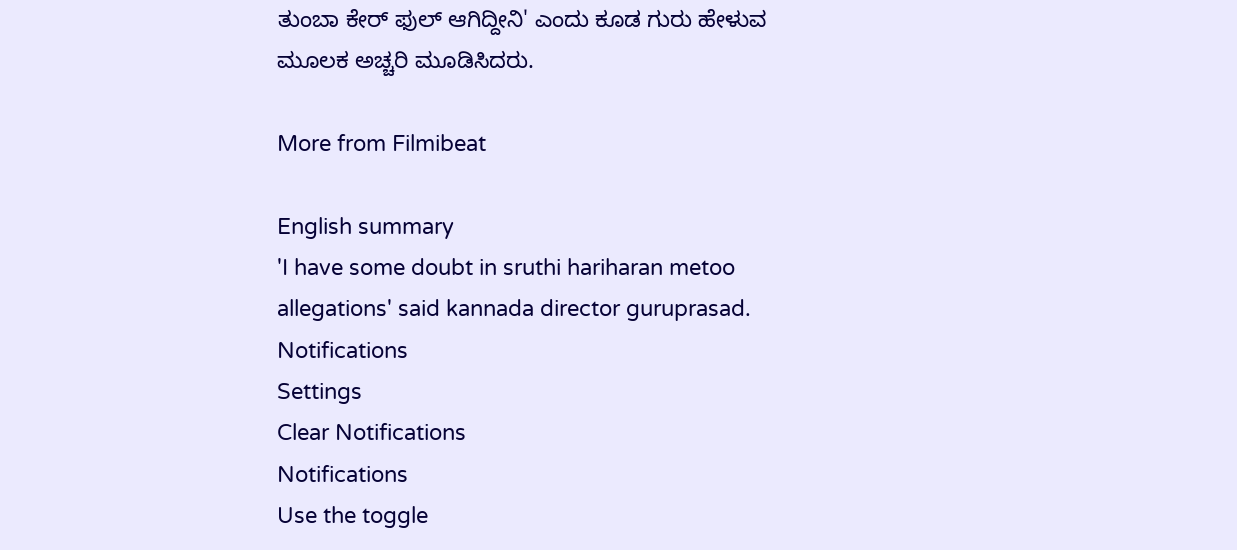ತುಂಬಾ ಕೇರ್ ಫುಲ್ ಆಗಿದ್ದೀನಿ' ಎಂದು ಕೂಡ ಗುರು ಹೇಳುವ ಮೂಲಕ ಅಚ್ಚರಿ ಮೂಡಿಸಿದರು.

More from Filmibeat

English summary
'I have some doubt in sruthi hariharan metoo allegations' said kannada director guruprasad.
Notifications
Settings
Clear Notifications
Notifications
Use the toggle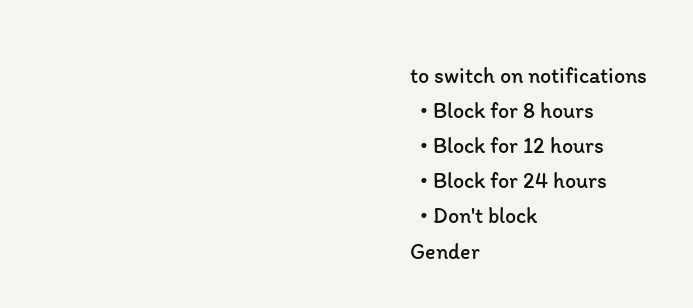to switch on notifications
  • Block for 8 hours
  • Block for 12 hours
  • Block for 24 hours
  • Don't block
Gender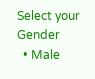Select your Gender
  • Male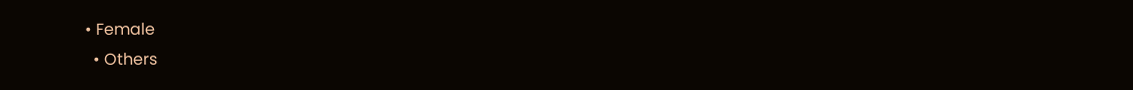• Female
  • Others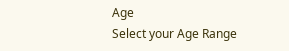Age
Select your Age Range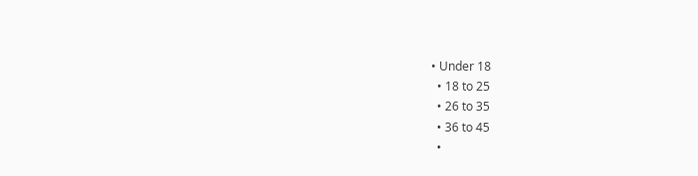• Under 18
  • 18 to 25
  • 26 to 35
  • 36 to 45
  •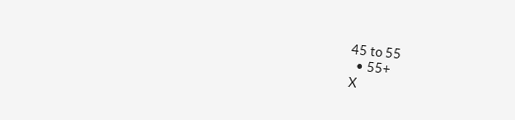45 to 55
  • 55+
X